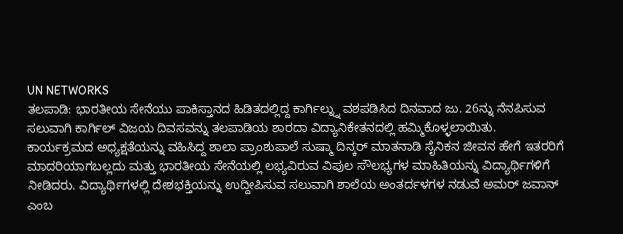UN NETWORKS
ತಲಪಾಡಿ: ಭಾರತೀಯ ಸೇನೆಯು ಪಾಕಿಸ್ತಾನದ ಹಿಡಿತದಲ್ಲಿದ್ದ ಕಾರ್ಗಿಲ್ನ್ನು ವಶಪಡಿಸಿದ ದಿನವಾದ ಜು. 26ನ್ನು ನೆನಪಿಸುವ ಸಲುವಾಗಿ ಕಾರ್ಗಿಲ್ ವಿಜಯ ದಿವಸವನ್ನು ತಲಪಾಡಿಯ ಶಾರದಾ ವಿದ್ಯಾನಿಕೇತನದಲ್ಲಿ ಹಮ್ಮಿಕೊಳ್ಳಲಾಯಿತು.
ಕಾರ್ಯಕ್ರಮದ ಅಧ್ಯಕ್ಷತೆಯನ್ನು ವಹಿಸಿದ್ದ ಶಾಲಾ ಪ್ರಾಂಶುಪಾಲೆ ಸುಷ್ಮಾ ದಿನ್ಕರ್ ಮಾತನಾಡಿ ಸೈನಿಕನ ಜೀವನ ಹೇಗೆ ಇತರರಿಗೆ ಮಾದರಿಯಾಗಬಲ್ಲದು ಮತ್ತು ಭಾರತೀಯ ಸೇನೆಯಲ್ಲಿ ಲಭ್ಯವಿರುವ ವಿಪುಲ ಸೌಲಭ್ಯಗಳ ಮಾಹಿತಿಯನ್ನು ವಿದ್ಯಾರ್ಥಿಗಳಿಗೆ ನೀಡಿದರು. ವಿದ್ಯಾರ್ಥಿಗಳಲ್ಲಿ ದೇಶಭಕ್ತಿಯನ್ನು ಉದ್ದೀಪಿಸುವ ಸಲುವಾಗಿ ಶಾಲೆಯ ಅಂತರ್ದಳಗಳ ನಡುವೆ ಅಮರ್ ಜವಾನ್ ಎಂಬ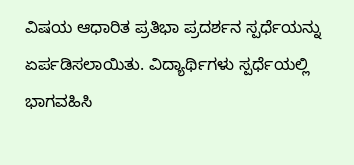ವಿಷಯ ಆಧಾರಿತ ಪ್ರತಿಭಾ ಪ್ರದರ್ಶನ ಸ್ಪರ್ಧೆಯನ್ನು ಏರ್ಪಡಿಸಲಾಯಿತು. ವಿದ್ಯಾರ್ಥಿಗಳು ಸ್ಪರ್ಧೆಯಲ್ಲಿ ಭಾಗವಹಿಸಿ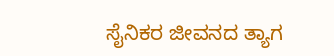ಸೈನಿಕರ ಜೀವನದ ತ್ಯಾಗ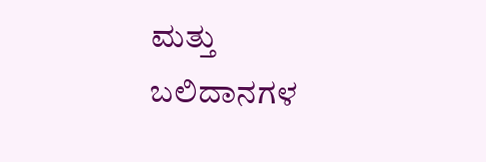ಮತ್ತು ಬಲಿದಾನಗಳ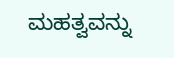ಮಹತ್ವವನ್ನು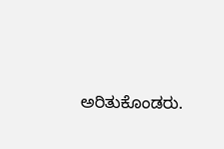ಅರಿತುಕೊಂಡರು.